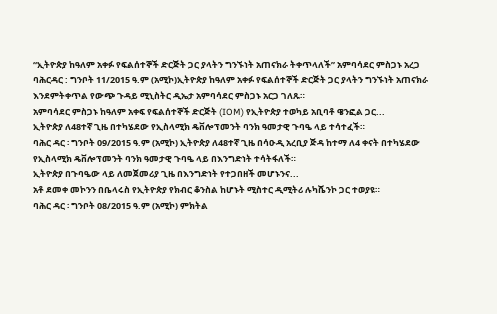“ኢትዮጵያ ከዓለም አቀፉ የፍልሰተኞች ድርጅት ጋር ያላትን ግንኙነት አጠናክራ ትቀጥላለች” አምባሳደር ምስጋኑ አረጋ
ባሕርዳር : ግንቦት 11/2015 ዓ.ም (አሚኮ)ኢትዮጵያ ከዓለም አቀፉ የፍልሰተኞች ድርጅት ጋር ያላትን ግንኙነት አጠናክራ እንደምትቀጥል የውጭ ጉዳይ ሚኒስትር ዲኤታ አምባሳደር ምስጋኑ አርጋ ገለጹ።
አምባሳደር ምስጋኑ ከዓለም አቀፍ የፍልሰተኞች ድርጅት (IOM) የኢትዮጵያ ተወካይ አቢባቶ ዌንፎል ጋር...
ኢትዮጵያ ለ48ተኛ ጊዜ በተካሄደው የኢስላሚክ ዴቨሎፕመንት ባንክ ዓመታዊ ጉባዔ ላይ ተሳተፈች።
ባሕር ዳር ፡ ግንቦት 09/2015 ዓ.ም (አሚኮ) ኢትዮጵያ ለ48ተኛ ጊዜ በሳዑዲ አረቢያ ጅዳ ከተማ ለ4 ቀናት በተካሄደው የኢስላሚክ ዴቨሎፕመንት ባንክ ዓመታዊ ጉባዔ ላይ በእንግድነት ተሳትፋለች።
ኢትዮጵያ በጉባዔው ላይ ለመጀመሪያ ጊዜ በእንግድነት የተጋበዘች መሆኑንና...
አቶ ደመቀ መኮንን በቤላሩስ የኢትዮጵያ የክብር ቆንስል ከሆኑት ሚስተር ዲሚትሪ ሉካሼንኮ ጋር ተወያዩ።
ባሕር ዳር ፡ ግንቦት 08/2015 ዓ.ም (አሚኮ) ምክትል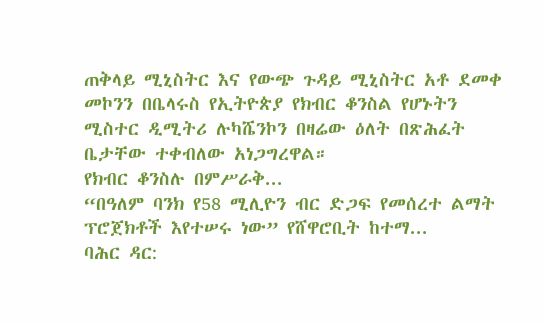ጠቅላይ ሚኒስትር እና የውጭ ጉዳይ ሚኒስትር አቶ ደመቀ መኮንን በቤላሩስ የኢትዮጵያ የክብር ቆንስል የሆኑትን ሚስተር ዲሚትሪ ሉካሼንኮን በዛሬው ዕለት በጽሕፈት ቤታቸው ተቀብለው አነጋግረዋል።
የክብር ቆንስሉ በምሥራቅ...
“በዓለም ባንክ የ58 ሚሊዮን ብር ድጋፍ የመሰረተ ልማት ፕሮጀክቶች እየተሠሩ ነው” የሸዋሮቢት ከተማ...
ባሕር ዳር: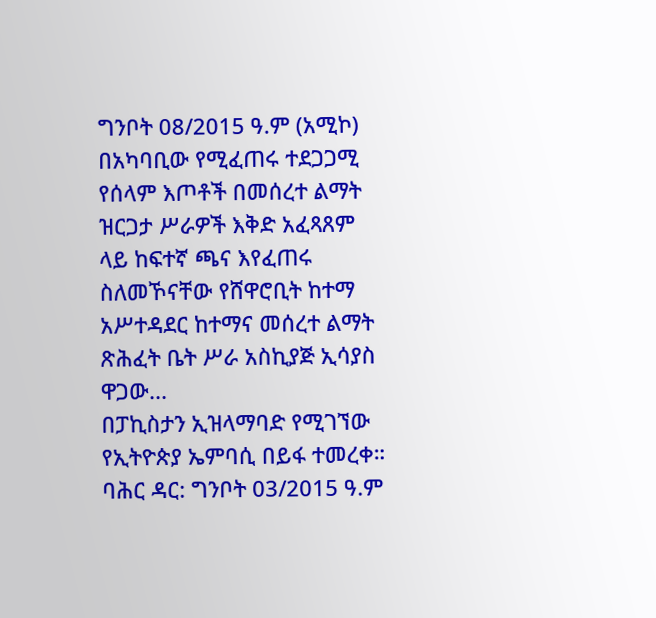ግንቦት 08/2015 ዓ.ም (አሚኮ) በአካባቢው የሚፈጠሩ ተደጋጋሚ የሰላም እጦቶች በመሰረተ ልማት ዝርጋታ ሥራዎች እቅድ አፈጻጸም ላይ ከፍተኛ ጫና እየፈጠሩ ስለመኾናቸው የሸዋሮቢት ከተማ አሥተዳደር ከተማና መሰረተ ልማት ጽሕፈት ቤት ሥራ አስኪያጅ ኢሳያስ ዋጋው...
በፓኪስታን ኢዝላማባድ የሚገኘው የኢትዮጵያ ኤምባሲ በይፋ ተመረቀ።
ባሕር ዳር: ግንቦት 03/2015 ዓ.ም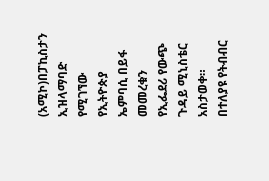(አሚኮ)በፓኪስታን ኢዝላማባድ የሚገኘው የኢትዮጵያ ኤምባሲ በይፋ መመረቁን የኢፌደሪ የውጭ ጉዳይ ሚኒስቴር አስታወቀ።
በተለያዩ የትብብር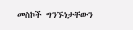መስኮች ግንኙነታቸውን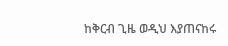ከቅርብ ጊዜ ወዲህ እያጠናከሩ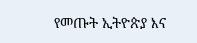የመጡት ኢትዮጵያ እና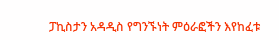ፓኪስታን አዳዲስ የግንኙነት ምዕራፎችን እየከፈቱ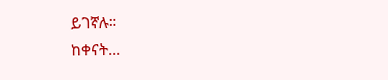ይገኛሉ።
ከቀናት...